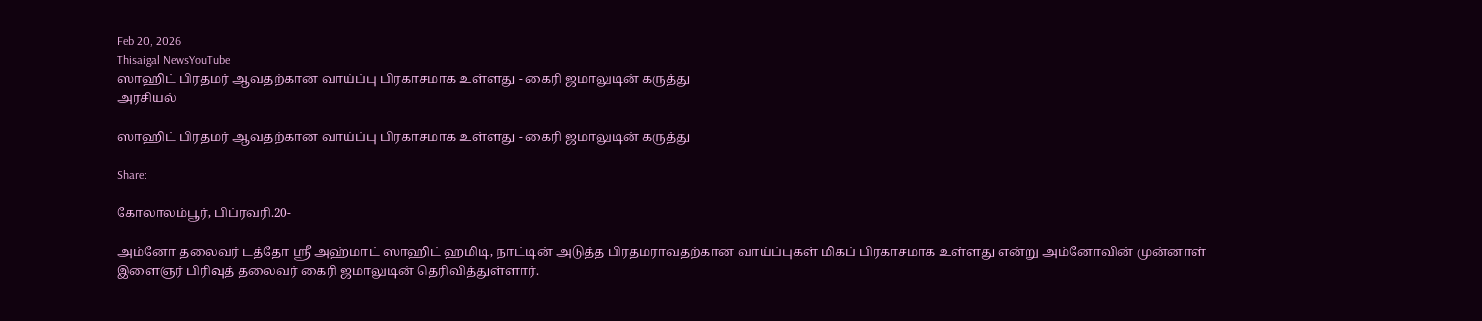Feb 20, 2026
Thisaigal NewsYouTube
ஸாஹிட் பிரதமர் ஆவதற்கான வாய்ப்பு பிரகாசமாக உள்ளது - கைரி ஜமாலுடின் கருத்து
அரசியல்

ஸாஹிட் பிரதமர் ஆவதற்கான வாய்ப்பு பிரகாசமாக உள்ளது - கைரி ஜமாலுடின் கருத்து

Share:

கோலாலம்பூர், பிப்ரவரி.20-

அம்னோ தலைவர் டத்தோ ஶ்ரீ அஹ்மாட் ஸாஹிட் ஹமிடி, நாட்டின் அடுத்த பிரதமராவதற்கான வாய்ப்புகள் மிகப் பிரகாசமாக உள்ளது என்று அம்னோவின் முன்னாள் இளைஞர் பிரிவுத் தலைவர் கைரி ஜமாலுடின் தெரிவித்துள்ளார்.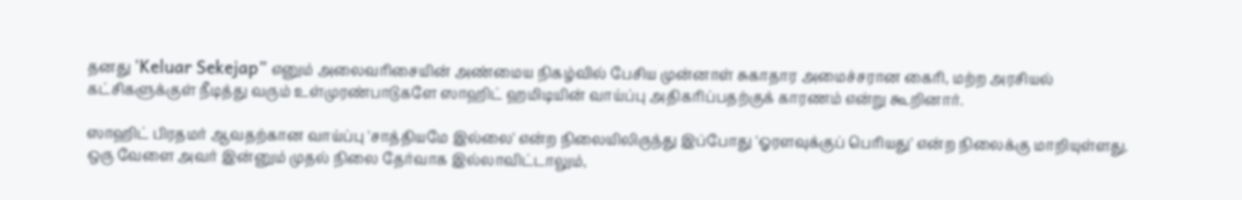தனது 'Keluar Sekejap” எனும் அலைவரிசையின் அண்மைய நிகழ்வில் பேசிய முன்னாள் சுகாதார அமைச்சரான கைரி, மற்ற அரசியல் கட்சிகளுக்குள் நீடித்து வரும் உள்முரண்பாடுகளே ஸாஹிட் ஹமிடியின் வாய்ப்பு அதிகரிப்பதற்குக் காரணம் என்று கூறினார்.

ஸாஹிட் பிரதமர் ஆவதற்கான வாய்ப்பு 'சாத்தியமே இல்லை' என்ற நிலையிலிருந்து இப்போது 'ஓரளவுக்குப் பெரியது' என்ற நிலைக்கு மாறியுள்ளது. ஒரு வேளை அவர் இன்னும் முதல் நிலை தேர்வாக இல்லாவிட்டாலும்,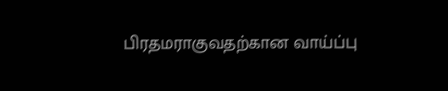பிரதமராகுவதற்கான வாய்ப்பு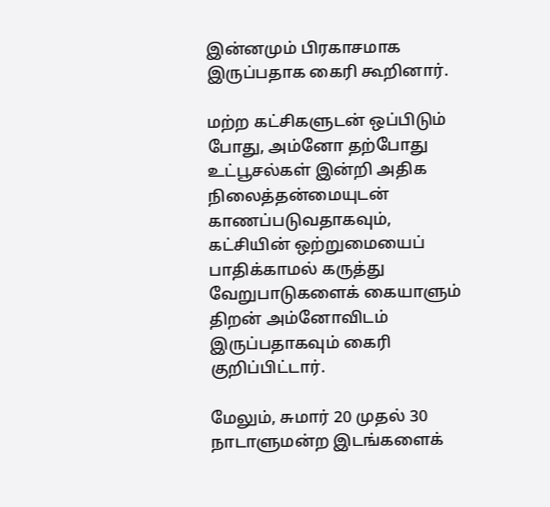இன்னமும் பிரகாசமாக இருப்பதாக கைரி கூறினார்.

மற்ற கட்சிகளுடன் ஒப்பிடும் போது, அம்னோ தற்போது உட்பூசல்கள் இன்றி அதிக நிலைத்தன்மையுடன் காணப்படுவதாகவும், கட்சியின் ஒற்றுமையைப் பாதிக்காமல் கருத்து வேறுபாடுகளைக் கையாளும் திறன் அம்னோவிடம் இருப்பதாகவும் கைரி குறிப்பிட்டார்.

மேலும், சுமார் 20 முதல் 30 நாடாளுமன்ற இடங்களைக்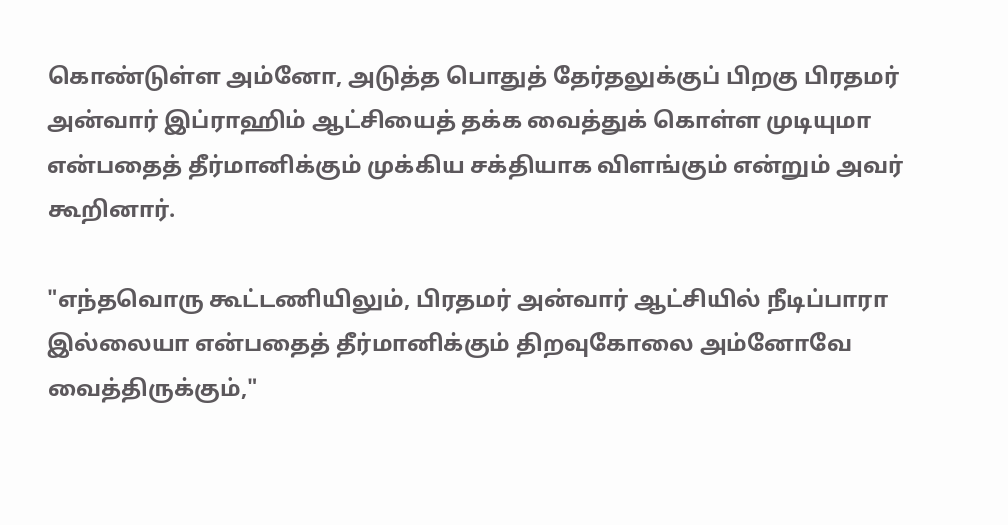கொண்டுள்ள அம்னோ, அடுத்த பொதுத் தேர்தலுக்குப் பிறகு பிரதமர் அன்வார் இப்ராஹிம் ஆட்சியைத் தக்க வைத்துக் கொள்ள முடியுமா என்பதைத் தீர்மானிக்கும் முக்கிய சக்தியாக விளங்கும் என்றும் அவர் கூறினார்.

"எந்தவொரு கூட்டணியிலும், பிரதமர் அன்வார் ஆட்சியில் நீடிப்பாரா இல்லையா என்பதைத் தீர்மானிக்கும் திறவுகோலை அம்னோவே வைத்திருக்கும்,"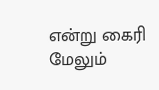என்று கைரி மேலும்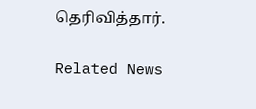தெரிவித்தார்.

Related News